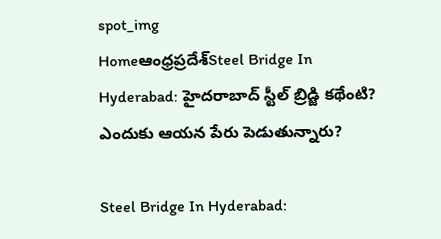spot_img
Homeఆంధ్రప్రదేశ్‌Steel Bridge In Hyderabad: హైదరాబాద్‌ స్టీల్‌ బ్రిడ్జి కథేంటి? ఎందుకు ఆయన పేరు పెడుతున్నారు?

Steel Bridge In Hyderabad: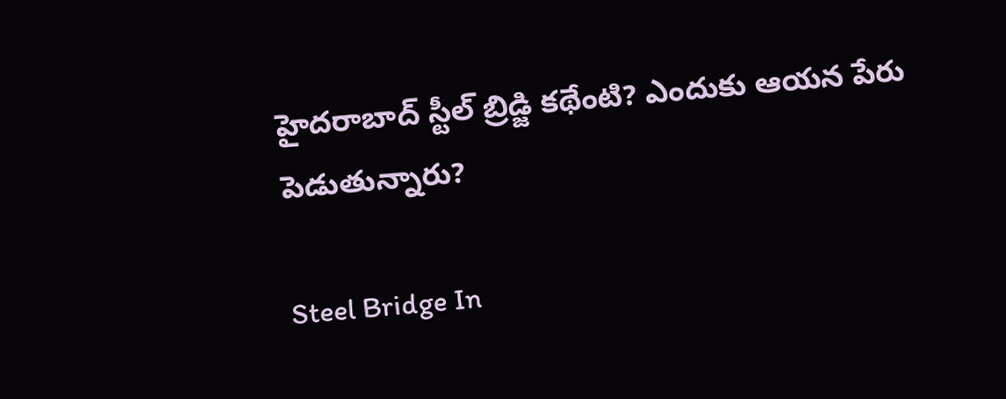హైదరాబాద్‌ స్టీల్‌ బ్రిడ్జి కథేంటి? ఎందుకు ఆయన పేరు పెడుతున్నారు?

Steel Bridge In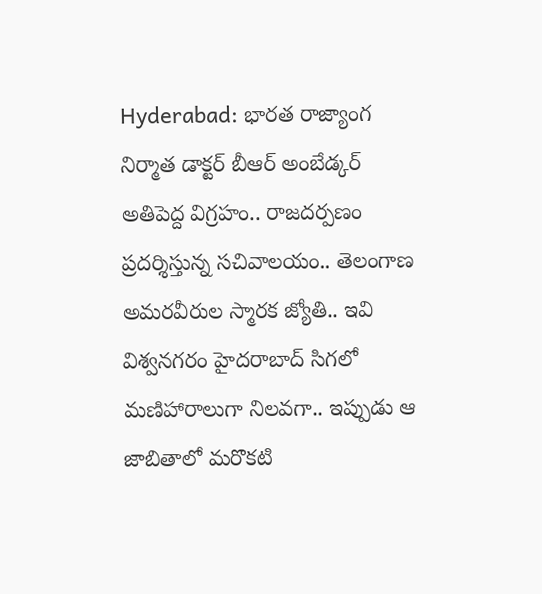Hyderabad: భారత రాజ్యాంగ నిర్మాత డాక్టర్‌ బీఆర్‌ అంబేడ్కర్‌ అతిపెద్ద విగ్రహం.. రాజదర్పణం ప్రదర్శిస్తున్న సచివాలయం.. తెలంగాణ అమరవీరుల స్మారక జ్యోతి.. ఇవి విశ్వనగరం హైదరాబాద్‌ సిగలో మణిహారాలుగా నిలవగా.. ఇప్పుడు ఆ జాబితాలో మరొకటి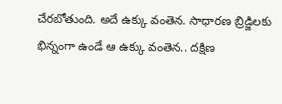చేరబోతుంది. అదే ఉక్కు వంతెన. సాధారణ బ్రిడ్జిలకు భిన్నంగా ఉండే ఆ ఉక్కు వంతెన.. దక్షిణ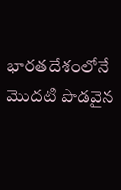భారతదేశంలోనే మొదటి పొడవైన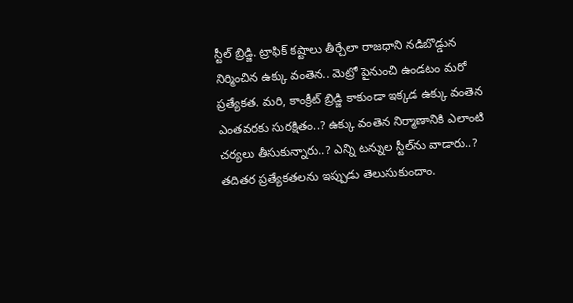స్టీల్‌ బ్రిడ్జి. ట్రాఫిక్‌ కష్టాలు తీర్చేలా రాజధాని నడిబొడ్డున నిర్మించిన ఉక్కు వంతెన.. మెట్రో పైనుంచి ఉండటం మరో ప్రత్యేకత. మరి, కాంక్రీట్‌ బ్రిడ్జి కాకుండా ఇక్కడ ఉక్కు వంతెన ఎంతవరకు సురక్షితం..? ఉక్కు వంతెన నిర్మాణానికి ఎలాంటి చర్యలు తీసుకున్నారు..? ఎన్ని టన్నుల స్టీల్‌ను వాడారు..? తదితర ప్రత్యేకతలను ఇప్పుడు తెలుసుకుందాం.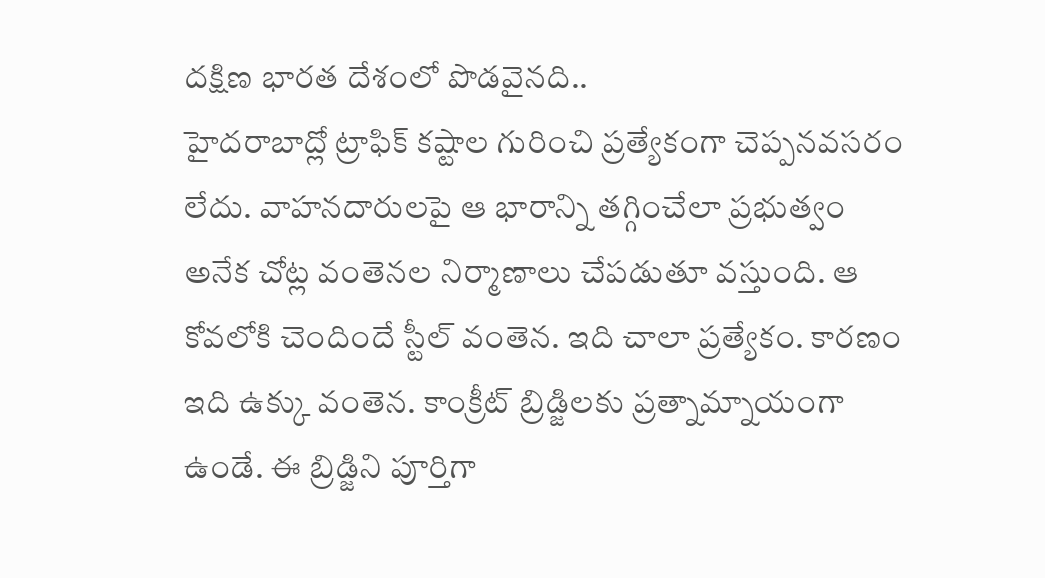దక్షిణ భారత దేశంలో పొడవైనది..
హైదరాబాద్లో ట్రాఫిక్‌ కష్టాల గురించి ప్రత్యేకంగా చెప్పనవసరం లేదు. వాహనదారులపై ఆ భారాన్ని తగ్గించేలా ప్రభుత్వం అనేక చోట్ల వంతెనల నిర్మాణాలు చేపడుతూ వస్తుంది. ఆ కోవలోకి చెందిందే స్టీల్‌ వంతెన. ఇది చాలా ప్రత్యేకం. కారణం ఇది ఉక్కు వంతెన. కాంక్రీట్‌ బ్రిడ్జిలకు ప్రత్నామ్నాయంగా ఉండే. ఈ బ్రిడ్జిని పూర్తిగా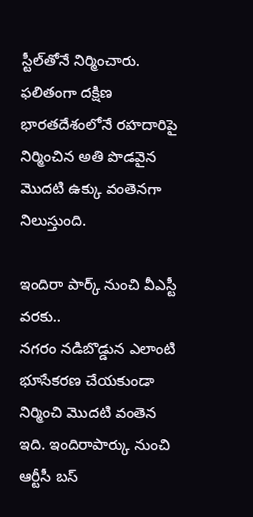స్టీల్‌తోనే నిర్మించారు. ఫలితంగా దక్షిణ భారతదేశంలోనే రహదారిపై నిర్మించిన అతి పొడవైన మొదటి ఉక్కు వంతెనగా నిలుస్తుంది.

ఇందిరా పార్క్‌ నుంచి వీఎస్టీ వరకు..
నగరం నడిబొడ్డున ఎలాంటి భూసేకరణ చేయకుండా నిర్మించి మొదటి వంతెన ఇది. ఇందిరాపార్కు నుంచి ఆర్టీసీ బస్‌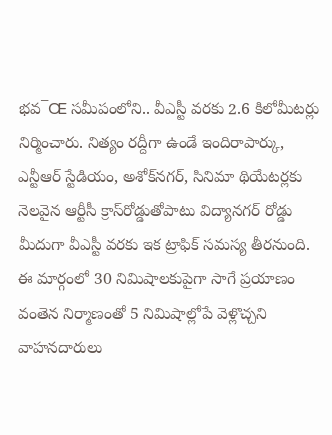భవ¯Œ సమీపంలోని.. వీఎస్టీ వరకు 2.6 కిలోమీటర్లు నిర్మించారు. నిత్యం రద్దీగా ఉండే ఇందిరాపార్కు, ఎన్టీఆర్‌ స్టేడియం, అశోక్‌నగర్, సినిమా థియేటర్లకు నెలవైన ఆర్టీసీ క్రాస్‌రోడ్డుతోపాటు విద్యానగర్‌ రోడ్డు మీదుగా వీఎస్టీ వరకు ఇక ట్రాఫిక్‌ సమస్య తీరనుంది. ఈ మార్గంలో 30 నిమిషాలకుపైగా సాగే ప్రయాణం వంతెన నిర్మాణంతో 5 నిమిషాల్లోపే వెళ్లొచ్చని వాహనదారులు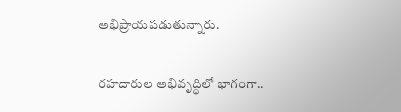అభిప్రాయపడుతున్నారు.

రహదారుల అభివృద్ధిలో భాగంగా..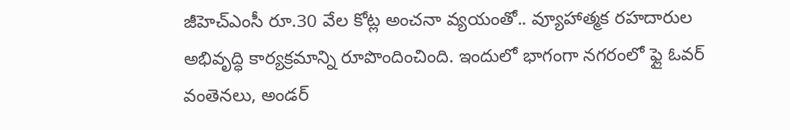జీహెచ్‌ఎంసీ రూ.30 వేల కోట్ల అంచనా వ్యయంతో.. వ్యూహాత్మక రహదారుల అభివృద్ధి కార్యక్రమాన్ని రూపొందించింది. ఇందులో భాగంగా నగరంలో ఫ్లై ఓవర్‌ వంతెనలు, అండర్‌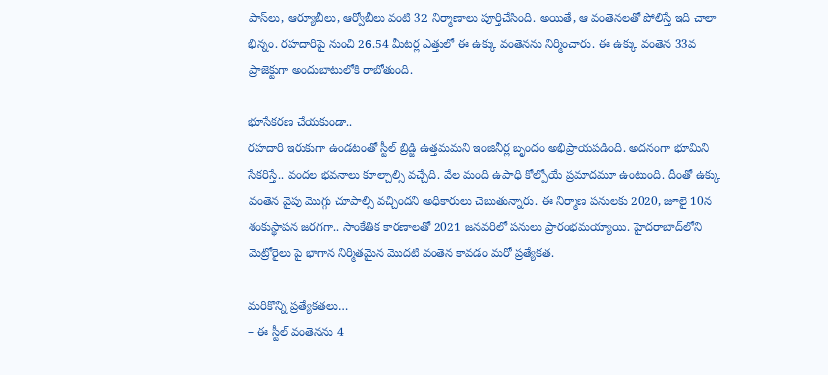పాస్‌లు, ఆర్యూబీలు, ఆర్వోబీలు వంటి 32 నిర్మాణాలు పూర్తిచేసింది. అయితే, ఆ వంతెనలతో పోలిస్తే ఇది చాలా భిన్నం. రహదారిపై నుంచి 26.54 మీటర్ల ఎత్తులో ఈ ఉక్కు వంతెనను నిర్మించారు. ఈ ఉక్కు వంతెన 33వ ప్రాజెక్టుగా అందుబాటులోకి రాబోతుంది.

భూసేకరణ చేయకుండా..
రహదారి ఇరుకుగా ఉండటంతో స్టీల్‌ బ్రిడ్జి ఉత్తమమని ఇంజినీర్ల బృందం అభిప్రాయపడింది. అదనంగా భూమిని సేకరిస్తే.. వందల భవనాలు కూల్చాల్సి వచ్చేది. వేల మంది ఉపాధి కోల్పోయే ప్రమాదమూ ఉంటుంది. దీంతో ఉక్కు వంతెన వైపు మొగ్గు చూపాల్సి వచ్చిందని అధికారులు చెబుతున్నారు. ఈ నిర్మాణ పనులకు 2020, జూలై 10న శంకుస్థాపన జరగగా.. సాంకేతిక కారణాలతో 2021 జనవరిలో పనులు ప్రారంభమయ్యాయి. హైదరాబాద్‌లోని మెట్రోరైలు పై భాగాన నిర్మితమైన మొదటి వంతెన కావడం మరో ప్రత్యేకత.

మరికొన్ని ప్రత్యేకతలు…
– ఈ స్టీల్‌ వంతెనను 4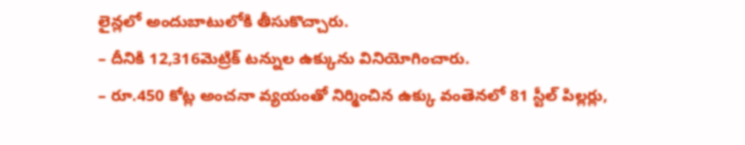లైన్లలో అందుబాటులోకి తీసుకొచ్చారు.
– దీనికి 12,316మెట్రిక్‌ టన్నుల ఉక్కును వినియోగించారు.
– రూ.450 కోట్ల అంచనా వ్యయంతో నిర్మించిన ఉక్కు వంతెనలో 81 స్టీల్‌ పిల్లర్లు,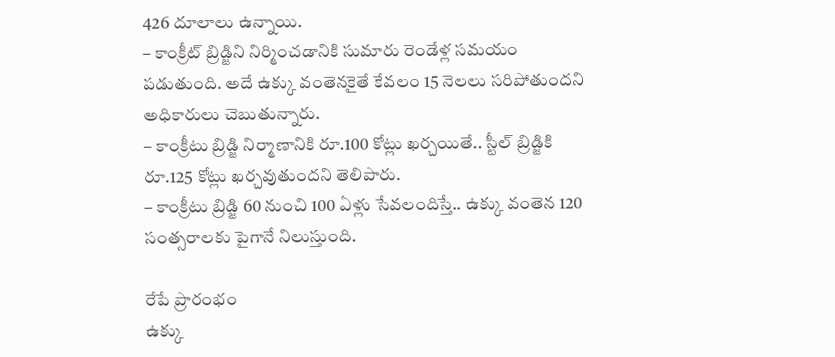426 దూలాలు ఉన్నాయి.
– కాంక్రీట్‌ బ్రిడ్జిని నిర్మించడానికి సుమారు రెండేళ్ల సమయం పడుతుంది. అదే ఉక్కు వంతెనకైతే కేవలం 15 నెలలు సరిపోతుందని అధికారులు చెబుతున్నారు.
– కాంక్రీటు బ్రిడ్జి నిర్మాణానికి రూ.100 కోట్లు ఖర్చయితే.. స్టీల్‌ బ్రిడ్జికి రూ.125 కోట్లు ఖర్చవుతుందని తెలిపారు.
– కాంక్రీటు బ్రిడ్జి 60 నుంచి 100 ఏళ్లు సేవలందిస్తే.. ఉక్కు వంతెన 120 సంత్సరాలకు పైగానే నిలుస్తుంది.

రేపే ప్రారంభం
ఉక్కు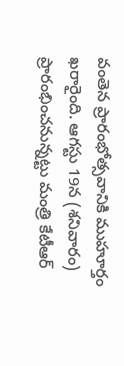వంతెన ప్రారంభోత్సవానికి ముహూర్తం ఖరారైంది. ఆగస్టు 19న (శనివారం) ప్రారంభించనున్నట్టు మంత్రి కేటీఆర్‌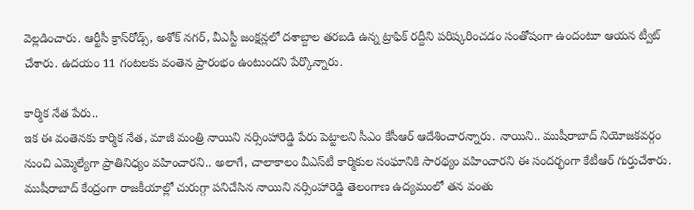వెల్లడించారు. ఆర్టీసీ క్రాస్‌రోడ్స్, అశోక్‌ నగర్, వీఎస్టీ జంక్షన్లలో దశాబ్దాల తరబడి ఉన్న ట్రాఫిక్‌ రద్దీని పరిష్కరించడం సంతోషంగా ఉందంటూ ఆయన ట్వీట్‌ చేశారు. ఉదయం 11 గంటలకు వంతెన ప్రారంభం ఉంటుందని పేర్కొన్నారు.

కార్మిక నేత పేరు..
ఇక ఈ వంతెనకు కార్మిక నేత, మాజీ మంత్రి నాయిని నర్సింహారెడ్డి పేరు పెట్టాలని సీఎం కేసీఆర్‌ ఆదేశించారన్నారు. నాయిని.. ముషీరాబాద్‌ నియోజకవర్గం నుంచి ఎమ్మెల్యేగా ప్రాతినిధ్యం వహించారని.. అలాగే, చాలాకాలం వీఎస్‌టీ కార్మికుల సంఘానికి సారథ్యం వహించారని ఈ సందర్భంగా కేటీఆర్‌ గుర్తుచేశారు. ముషీరాబాద్‌ కేంద్రంగా రాజకీయాల్లో చురుగ్గా పనిచేసిన నాయిని నర్సింహారెడ్డి తెలంగాణ ఉద్యమంలో తన వంతు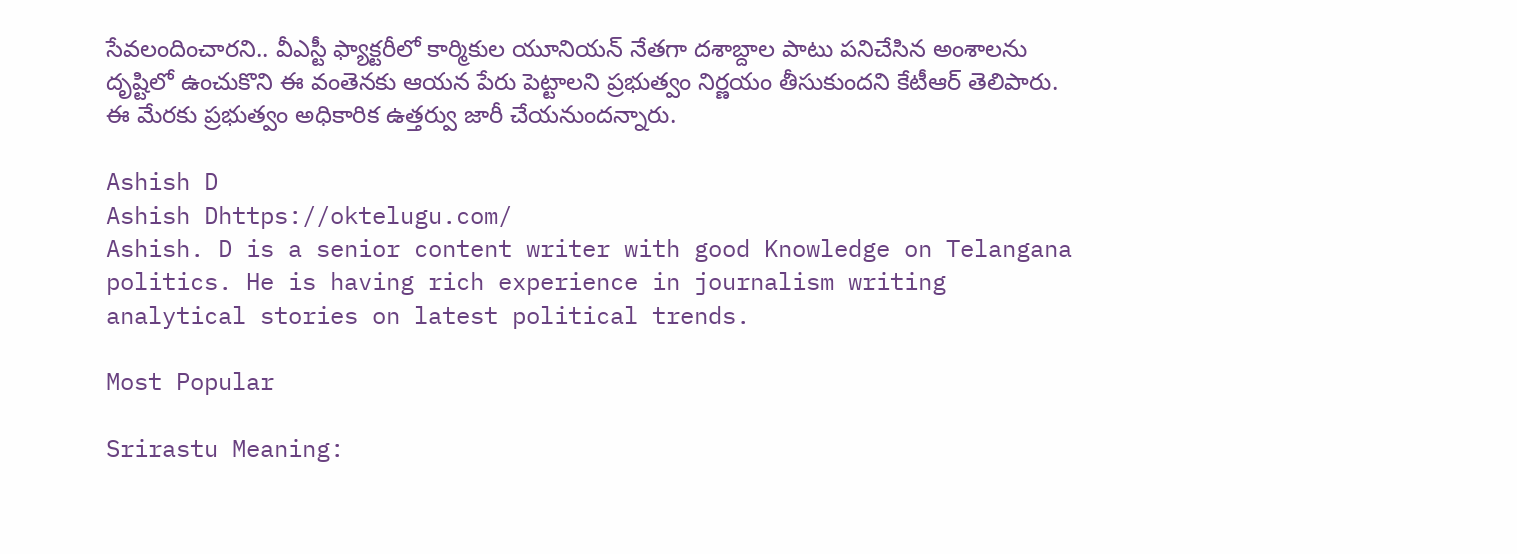సేవలందించారని.. వీఎస్టీ ఫ్యాక్టరీలో కార్మికుల యూనియన్‌ నేతగా దశాబ్దాల పాటు పనిచేసిన అంశాలను దృష్టిలో ఉంచుకొని ఈ వంతెనకు ఆయన పేరు పెట్టాలని ప్రభుత్వం నిర్ణయం తీసుకుందని కేటీఆర్‌ తెలిపారు. ఈ మేరకు ప్రభుత్వం అధికారిక ఉత్తర్వు జారీ చేయనుందన్నారు.

Ashish D
Ashish Dhttps://oktelugu.com/
Ashish. D is a senior content writer with good Knowledge on Telangana politics. He is having rich experience in journalism writing analytical stories on latest political trends.

Most Popular

Srirastu Meaning: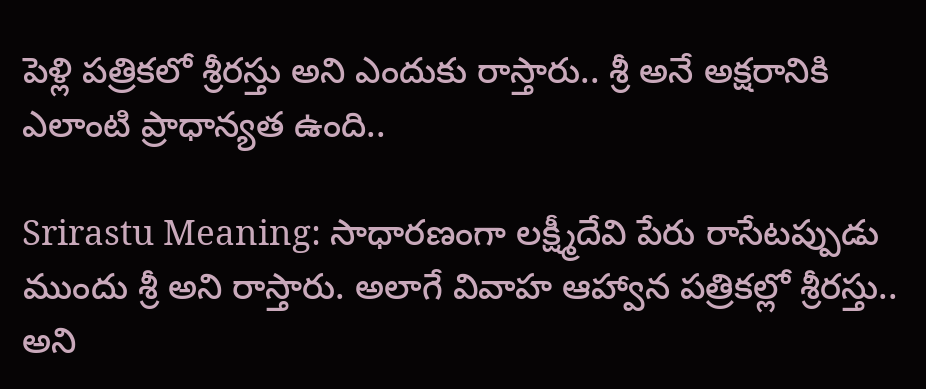పెళ్లి పత్రికలో శ్రీరస్తు అని ఎందుకు రాస్తారు.. శ్రీ అనే అక్షరానికి ఎలాంటి ప్రాధాన్యత ఉంది..

Srirastu Meaning: సాధారణంగా లక్ష్మీదేవి పేరు రాసేటప్పుడు ముందు శ్రీ అని రాస్తారు. అలాగే వివాహ ఆహ్వాన పత్రికల్లో శ్రీరస్తు.. అని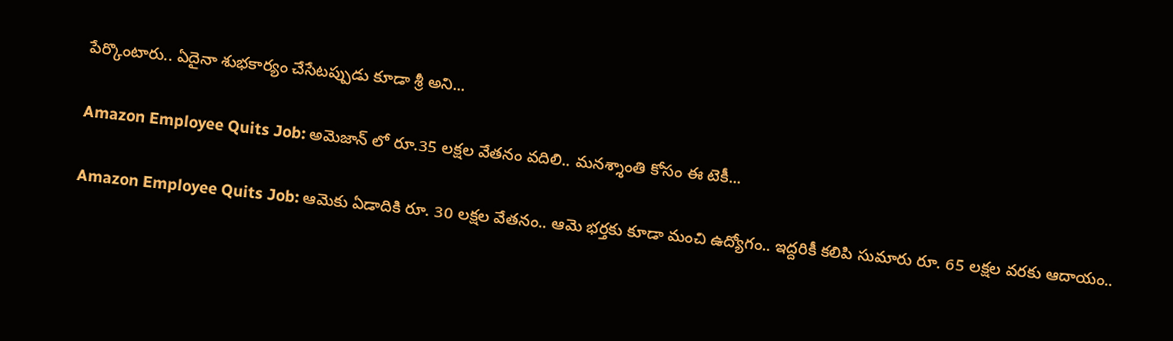పేర్కొంటారు.. ఏదైనా శుభకార్యం చేసేటప్పుడు కూడా శ్రీ అని...

Amazon Employee Quits Job: అమెజాన్ లో రూ.35 లక్షల వేతనం వదిలి.. మనశ్శాంతి కోసం ఈ టెకీ...

Amazon Employee Quits Job: ఆమెకు ఏడాదికి రూ. 30 లక్షల వేతనం.. ఆమె భర్తకు కూడా మంచి ఉద్యోగం.. ఇద్దరికీ కలిపి సుమారు రూ. 65 లక్షల వరకు ఆదాయం..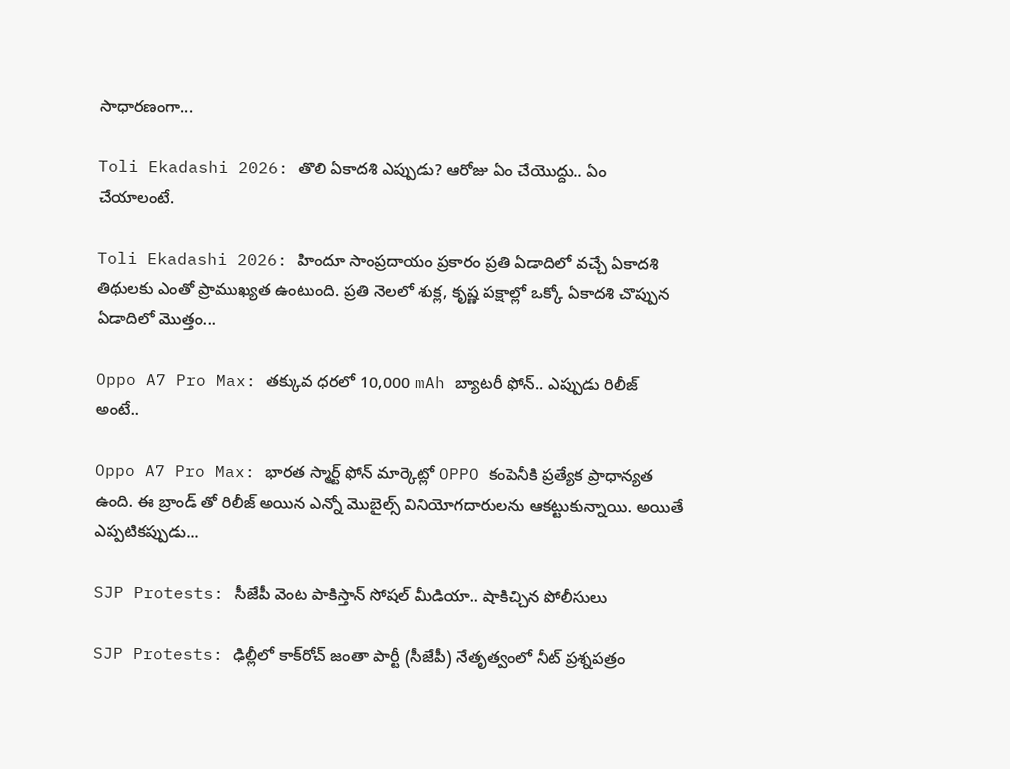సాధారణంగా...

Toli Ekadashi 2026: తొలి ఏకాదశి ఎప్పుడు? ఆరోజు ఏం చేయొద్దు.. ఏం చేయాలంటే.

Toli Ekadashi 2026: హిందూ సాంప్రదాయం ప్రకారం ప్రతి ఏడాదిలో వచ్చే ఏకాదశి తిథులకు ఎంతో ప్రాముఖ్యత ఉంటుంది. ప్రతి నెలలో శుక్ల, కృష్ణ పక్షాల్లో ఒక్కో ఏకాదశి చొప్పున ఏడాదిలో మొత్తం...

Oppo A7 Pro Max: తక్కువ ధరలో 10,000 mAh బ్యాటరీ ఫోన్.. ఎప్పుడు రిలీజ్ అంటే..

Oppo A7 Pro Max: భారత స్మార్ట్ ఫోన్ మార్కెట్లో OPPO కంపెనీకి ప్రత్యేక ప్రాధాన్యత ఉంది. ఈ బ్రాండ్ తో రిలీజ్ అయిన ఎన్నో మొబైల్స్ వినియోగదారులను ఆకట్టుకున్నాయి. అయితే ఎప్పటికప్పుడు...

SJP Protests: సీజేపీ వెంట పాకిస్తాన్‌ సోషల్‌ మీడియా.. షాకిచ్చిన పోలీసులు

SJP Protests: ఢిల్లీలో కాక్‌రోచ్‌ జంతా పార్టీ (సీజేపీ) నేతృత్వంలో నీట్‌ ప్రశ్నపత్రం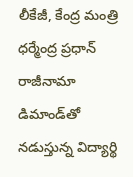లీకేజీ, కేంద్ర మంత్రి ధర్మేంద్ర ప్రధాన్‌ రాజీనామా డిమాండ్‌తో నడుస్తున్న విద్యార్థి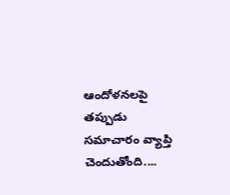ఆందోళనలపై తప్పుడు సమాచారం వ్యాప్తి చెందుతోంది....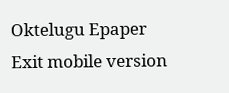Oktelugu Epaper
Exit mobile version